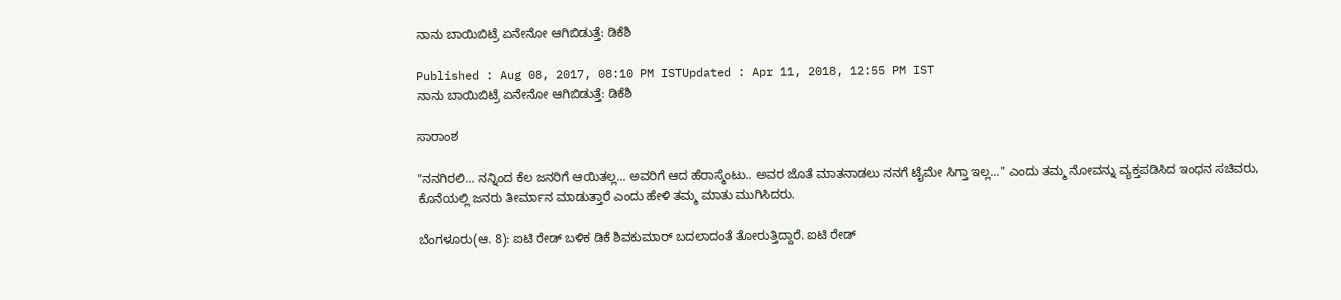ನಾನು ಬಾಯಿಬಿಟ್ರೆ ಏನೇನೋ ಆಗಿಬಿಡುತ್ತೆ: ಡಿಕೆಶಿ

Published : Aug 08, 2017, 08:10 PM ISTUpdated : Apr 11, 2018, 12:55 PM IST
ನಾನು ಬಾಯಿಬಿಟ್ರೆ ಏನೇನೋ ಆಗಿಬಿಡುತ್ತೆ: ಡಿಕೆಶಿ

ಸಾರಾಂಶ

"ನನಗಿರಲಿ... ನನ್ನಿಂದ ಕೆಲ ಜನರಿಗೆ ಆಯಿತಲ್ಲ... ಅವರಿಗೆ ಆದ ಹೆರಾಸ್ಮೆಂಟು.. ಅವರ ಜೊತೆ ಮಾತನಾಡಲು ನನಗೆ ಟೈಮೇ ಸಿಗ್ತಾ ಇಲ್ಲ..." ಎಂದು ತಮ್ಮ ನೋವನ್ನು ವ್ಯಕ್ತಪಡಿಸಿದ ಇಂಧನ ಸಚಿವರು, ಕೊನೆಯಲ್ಲಿ ಜನರು ತೀರ್ಮಾನ ಮಾಡುತ್ತಾರೆ ಎಂದು ಹೇಳಿ ತಮ್ಮ ಮಾತು ಮುಗಿಸಿದರು.

ಬೆಂಗಳೂರು(ಆ. 8): ಐಟಿ ರೇಡ್ ಬಳಿಕ ಡಿಕೆ ಶಿವಕುಮಾರ್ ಬದಲಾದಂತೆ ತೋರುತ್ತಿದ್ದಾರೆ. ಐಟಿ ರೇಡ್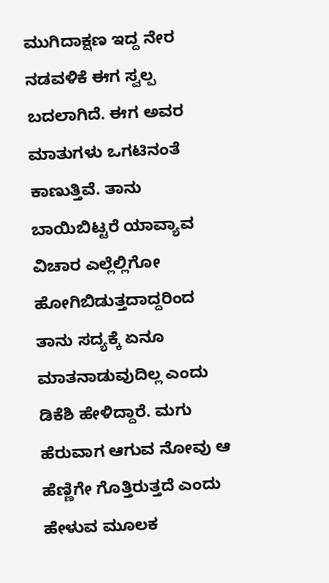ಮುಗಿದಾಕ್ಷಣ ಇದ್ದ ನೇರ ನಡವಳಿಕೆ ಈಗ ಸ್ವಲ್ಪ ಬದಲಾಗಿದೆ. ಈಗ ಅವರ ಮಾತುಗಳು ಒಗಟಿನಂತೆ ಕಾಣುತ್ತಿವೆ. ತಾನು ಬಾಯಿಬಿಟ್ಟರೆ ಯಾವ್ಯಾವ ವಿಚಾರ ಎಲ್ಲೆಲ್ಲಿಗೋ ಹೋಗಿಬಿಡುತ್ತದಾದ್ದರಿಂದ ತಾನು ಸದ್ಯಕ್ಕೆ ಏನೂ ಮಾತನಾಡುವುದಿಲ್ಲ ಎಂದು ಡಿಕೆಶಿ ಹೇಳಿದ್ದಾರೆ. ಮಗು ಹೆರುವಾಗ ಆಗುವ ನೋವು ಆ ಹೆಣ್ಣಿಗೇ ಗೊತ್ತಿರುತ್ತದೆ ಎಂದು ಹೇಳುವ ಮೂಲಕ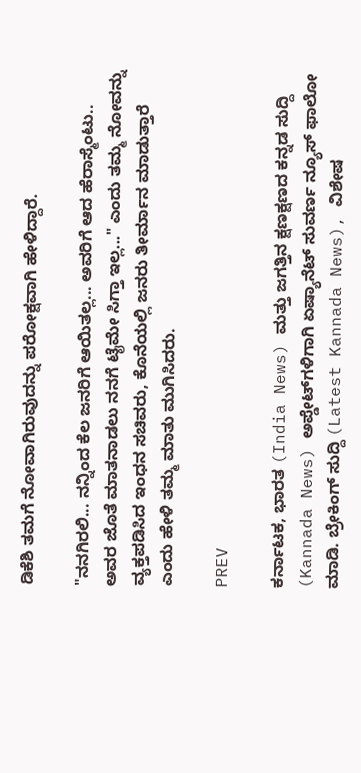ಡಿಕೆಶಿ ತಮಗೆ ನೋವಾಗಿರುವುದನ್ನು ಪರೋಕ್ಷವಾಗಿ ಹೇಳಿದ್ದಾರೆ.

"ನನಗಿರಲಿ... ನನ್ನಿಂದ ಕೆಲ ಜನರಿಗೆ ಆಯಿತಲ್ಲ... ಅವರಿಗೆ ಆದ ಹೆರಾಸ್ಮೆಂಟು.. ಅವರ ಜೊತೆ ಮಾತನಾಡಲು ನನಗೆ ಟೈಮೇ ಸಿಗ್ತಾ ಇಲ್ಲ..." ಎಂದು ತಮ್ಮ ನೋವನ್ನು ವ್ಯಕ್ತಪಡಿಸಿದ ಇಂಧನ ಸಚಿವರು, ಕೊನೆಯಲ್ಲಿ ಜನರು ತೀರ್ಮಾನ ಮಾಡುತ್ತಾರೆ ಎಂದು ಹೇಳಿ ತಮ್ಮ ಮಾತು ಮುಗಿಸಿದರು.

PREV

ಕರ್ನಾಟಕ, ಭಾರತ (India News) ಮತ್ತು ಜಗತ್ತಿನ ಕ್ಷಣಕ್ಷಣದ ಕನ್ನಡ ಸುದ್ದಿ (Kannada News) ಅಪ್ಡೇಟ್‌ಗಳಿಗಾಗಿ ಏಷ್ಯಾನೆಟ್ ಸುವರ್ಣ ನ್ಯೂಸ್‌ ಫಾಲೋ ಮಾಡಿ. ಬ್ರೇಕಿಂಗ್ ಸುದ್ದಿ (Latest Kannada News), ವಿಶೇಷ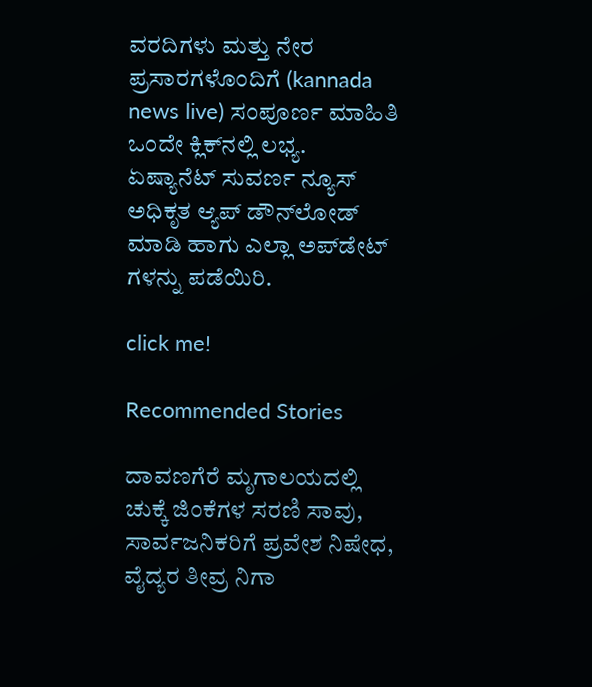ವರದಿಗಳು ಮತ್ತು ನೇರ ಪ್ರಸಾರಗಳೊಂದಿಗೆ (kannada news live) ಸಂಪೂರ್ಣ ಮಾಹಿತಿ ಒಂದೇ ಕ್ಲಿಕ್‌ನಲ್ಲಿ ಲಭ್ಯ. ಏಷ್ಯಾನೆಟ್ ಸುವರ್ಣ ನ್ಯೂಸ್ ಅಧಿಕೃತ ಆ್ಯಪ್ ಡೌನ್‌ಲೋಡ್ ಮಾಡಿ ಹಾಗು ಎಲ್ಲಾ ಅಪ್‌ಡೇಟ್ ಗಳನ್ನು ಪಡೆಯಿರಿ.

click me!

Recommended Stories

ದಾವಣಗೆರೆ ಮೃಗಾಲಯದಲ್ಲಿ ಚುಕ್ಕೆ ಜಿಂಕೆಗಳ ಸರಣಿ ಸಾವು, ಸಾರ್ವಜನಿಕರಿಗೆ ಪ್ರವೇಶ ನಿಷೇಧ, ವೈದ್ಯರ ತೀವ್ರ ನಿಗಾ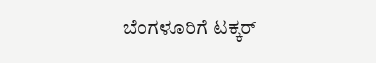ಬೆಂಗಳೂರಿಗೆ ಟಕ್ಕರ್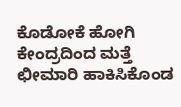ಕೊಡೋಕೆ ಹೋಗಿ ಕೇಂದ್ರದಿಂದ ಮತ್ತೆ ಛೀಮಾರಿ ಹಾಕಿಸಿಕೊಂಡ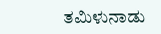ತಮಿಳುನಾಡು